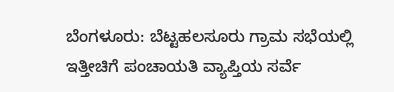ಬೆಂಗಳೂರು: ಬೆಟ್ಟಹಲಸೂರು ಗ್ರಾಮ ಸಭೆಯಲ್ಲಿ ಇತ್ತೀಚಿಗೆ ಪಂಚಾಯತಿ ವ್ಯಾಪ್ತಿಯ ಸರ್ವೆ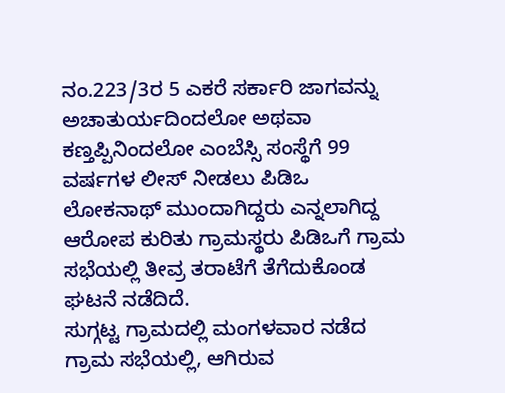ನಂ.223/3ರ 5 ಎಕರೆ ಸರ್ಕಾರಿ ಜಾಗವನ್ನು ಅಚಾತುರ್ಯದಿಂದಲೋ ಅಥವಾ ಕಣ್ತಪ್ಪಿನಿಂದಲೋ ಎಂಬೆಸ್ಸಿ ಸಂಸ್ಥೆಗೆ 99 ವರ್ಷಗಳ ಲೀಸ್ ನೀಡಲು ಪಿಡಿಒ ಲೋಕನಾಥ್ ಮುಂದಾಗಿದ್ದರು ಎನ್ನಲಾಗಿದ್ದ ಆರೋಪ ಕುರಿತು ಗ್ರಾಮಸ್ಥರು ಪಿಡಿಒಗೆ ಗ್ರಾಮ ಸಭೆಯಲ್ಲಿ ತೀವ್ರ ತರಾಟೆಗೆ ತೆಗೆದುಕೊಂಡ ಘಟನೆ ನಡೆದಿದೆ.
ಸುಗ್ಗಟ್ಟ ಗ್ರಾಮದಲ್ಲಿ ಮಂಗಳವಾರ ನಡೆದ ಗ್ರಾಮ ಸಭೆಯಲ್ಲಿ, ಆಗಿರುವ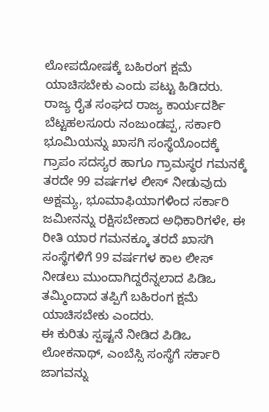ಲೋಪದೋಷಕ್ಕೆ ಬಹಿರಂಗ ಕ್ಷಮೆ ಯಾಚಿಸಬೇಕು ಎಂದು ಪಟ್ಟು ಹಿಡಿದರು. ರಾಜ್ಯ ರೈತ ಸಂಘದ ರಾಜ್ಯ ಕಾರ್ಯದರ್ಶಿ ಬೆಟ್ಟಹಲಸೂರು ನಂಜುಂಡಪ್ಪ, ಸರ್ಕಾರಿ ಭೂಮಿಯನ್ನು ಖಾಸಗಿ ಸಂಸ್ಥೆಯೊಂದಕ್ಕೆ ಗ್ರಾಪಂ ಸದಸ್ಯರ ಹಾಗೂ ಗ್ರಾಮಸ್ಥರ ಗಮನಕ್ಕೆ ತರದೇ 99 ವರ್ಷಗಳ ಲೀಸ್ ನೀಡುವುದು ಅಕ್ಷಮ್ಯ, ಭೂಮಾಫಿಯಾಗಳಿಂದ ಸರ್ಕಾರಿ ಜಮೀನನ್ನು ರಕ್ಷಿಸಬೇಕಾದ ಅಧಿಕಾರಿಗಳೇ, ಈ ರೀತಿ ಯಾರ ಗಮನಕ್ಕೂ ತರದೆ ಖಾಸಗಿ ಸಂಸ್ಥೆಗಳಿಗೆ 99 ವರ್ಷಗಳ ಕಾಲ ಲೀಸ್ ನೀಡಲು ಮುಂದಾಗಿದ್ದರೆನ್ನಲಾದ ಪಿಡಿಒ ತಮ್ಮಿಂದಾದ ತಪ್ಪಿಗೆ ಬಹಿರಂಗ ಕ್ಷಮೆ ಯಾಚಿಸಬೇಕು ಎಂದರು.
ಈ ಕುರಿತು ಸ್ಪಷ್ಟನೆ ನೀಡಿದ ಪಿಡಿಒ ಲೋಕನಾಥ್, ಎಂಬೆಸ್ಸಿ ಸಂಸ್ಥೆಗೆ ಸರ್ಕಾರಿ ಜಾಗವನ್ನು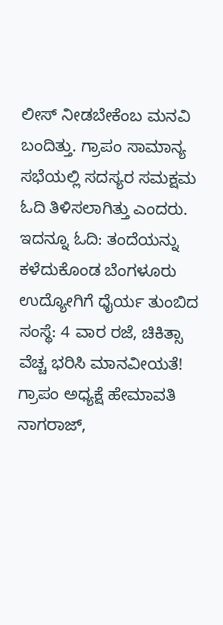ಲೀಸ್ ನೀಡಬೇಕೆಂಬ ಮನವಿ ಬಂದಿತ್ತು. ಗ್ರಾಪಂ ಸಾಮಾನ್ಯ ಸಭೆಯಲ್ಲಿ ಸದಸ್ಯರ ಸಮಕ್ಷಮ ಓದಿ ತಿಳಿಸಲಾಗಿತ್ತು ಎಂದರು.
ಇದನ್ನೂ ಓದಿ: ತಂದೆಯನ್ನು ಕಳೆದುಕೊಂಡ ಬೆಂಗಳೂರು ಉದ್ಯೋಗಿಗೆ ಧೈರ್ಯ ತುಂಬಿದ ಸಂಸ್ಥೆ: 4 ವಾರ ರಜೆ, ಚಿಕಿತ್ಸಾ ವೆಚ್ಚ ಭರಿಸಿ ಮಾನವೀಯತೆ!
ಗ್ರಾಪಂ ಅಧ್ಯಕ್ಷೆ ಹೇಮಾವತಿ ನಾಗರಾಜ್,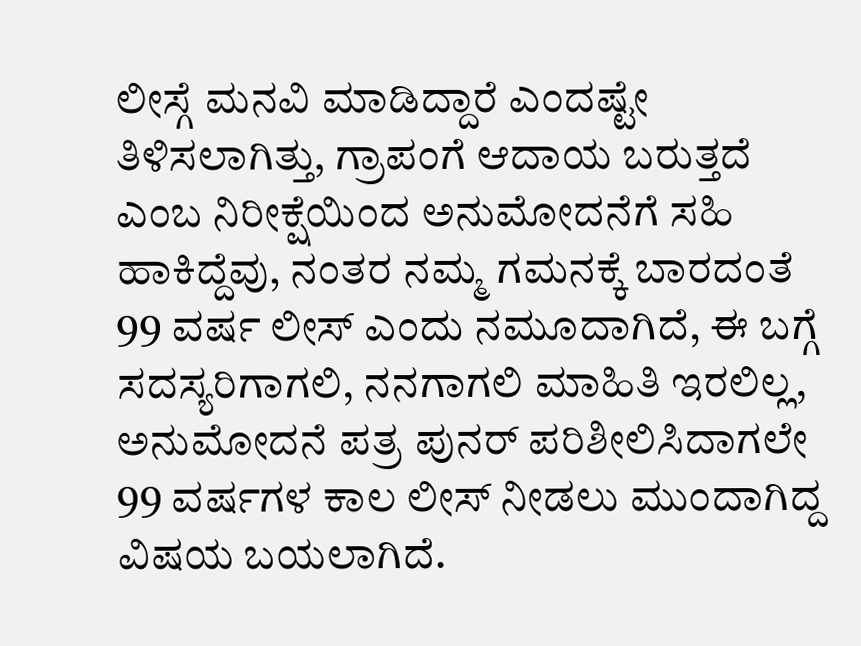ಲೀಸ್ಗೆ ಮನವಿ ಮಾಡಿದ್ದಾರೆ ಎಂದಷ್ಟೇ ತಿಳಿಸಲಾಗಿತ್ತು, ಗ್ರಾಪಂಗೆ ಆದಾಯ ಬರುತ್ತದೆ ಎಂಬ ನಿರೀಕ್ಷೆಯಿಂದ ಅನುಮೋದನೆಗೆ ಸಹಿ ಹಾಕಿದ್ದೆವು, ನಂತರ ನಮ್ಮ ಗಮನಕ್ಕೆ ಬಾರದಂತೆ 99 ವರ್ಷ ಲೀಸ್ ಎಂದು ನಮೂದಾಗಿದೆ, ಈ ಬಗ್ಗೆ ಸದಸ್ಯರಿಗಾಗಲಿ, ನನಗಾಗಲಿ ಮಾಹಿತಿ ಇರಲಿಲ್ಲ, ಅನುಮೋದನೆ ಪತ್ರ ಪುನರ್ ಪರಿಶೀಲಿಸಿದಾಗಲೇ 99 ವರ್ಷಗಳ ಕಾಲ ಲೀಸ್ ನೀಡಲು ಮುಂದಾಗಿದ್ದ ವಿಷಯ ಬಯಲಾಗಿದೆ.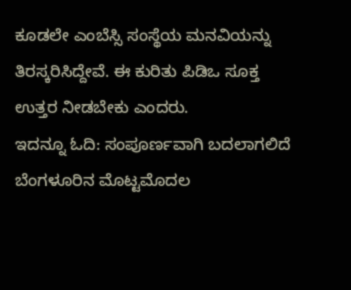ಕೂಡಲೇ ಎಂಬೆಸ್ಸಿ ಸಂಸ್ಥೆಯ ಮನವಿಯನ್ನು ತಿರಸ್ಕರಿಸಿದ್ದೇವೆ. ಈ ಕುರಿತು ಪಿಡಿಒ ಸೂಕ್ತ ಉತ್ತರ ನೀಡಬೇಕು ಎಂದರು.
ಇದನ್ನೂ ಓದಿ: ಸಂಪೂರ್ಣವಾಗಿ ಬದಲಾಗಲಿದೆ ಬೆಂಗಳೂರಿನ ಮೊಟ್ಟಮೊದಲ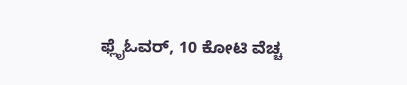ಫ್ಲೈಓವರ್, 10 ಕೋಟಿ ವೆಚ್ಚ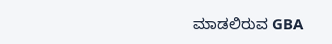ಮಾಡಲಿರುವ GBA